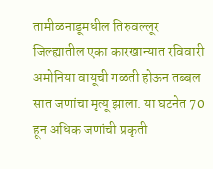तामीळनाडूमधील तिरुवल्लूर जिल्ह्यातील एका कारखान्यात रविवारी अमोनिया वायूची गळती होऊन तब्बल सात जणांचा मृत्यू झाला. या घटनेत 70 हून अधिक जणांची प्रकृती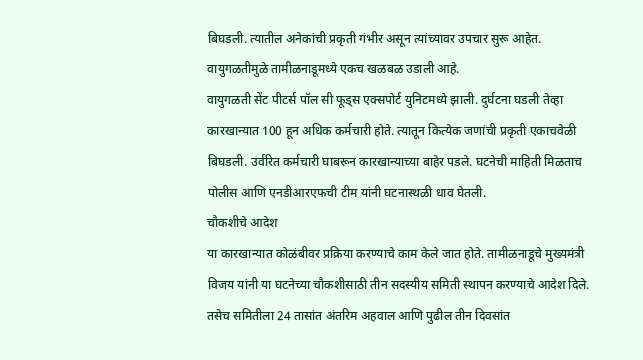बिघडली. त्यातील अनेकांची प्रकृती गंभीर असून त्यांच्यावर उपचार सुरू आहेत. वायुगळतीमुळे तामीळनाडूमध्ये एकच खळबळ उडाली आहे.
वायुगळती सेंट पीटर्स पॉल सी फूड्स एक्सपोर्ट युनिटमध्ये झाली. दुर्घटना घडली तेव्हा कारखान्यात 100 हून अधिक कर्मचारी होते. त्यातून कित्येक जणांची प्रकृती एकाचवेळी बिघडली. उर्वरित कर्मचारी घाबरून कारखान्याच्या बाहेर पडले. घटनेची माहिती मिळताच पोलीस आणि एनडीआरएफची टीम यांनी घटनास्थळी धाव घेतली.
चौकशीचे आदेश
या कारखान्यात कोळंबीवर प्रक्रिया करण्याचे काम केले जात होते. तामीळनाडूचे मुख्यमंत्री विजय यांनी या घटनेच्या चौकशीसाठी तीन सदस्यीय समिती स्थापन करण्याचे आदेश दिले. तसेच समितीला 24 तासांत अंतरिम अहवाल आणि पुढील तीन दिवसांत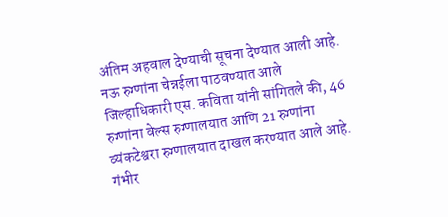अंतिम अहवाल देण्याची सूचना देण्यात आली आहे.
नऊ रुग्णांना चेन्नईला पाठवण्यात आले
जिल्हाधिकारी एस. कविता यांनी सांगितले की, 46 रुग्णांना वेल्स रुग्णालयात आणि 21 रुग्णांना व्यंकटेश्वरा रुग्णालयात दाखल करण्यात आले आहे. गंभीर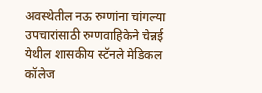अवस्थेतील नऊ रुग्णांना चांगल्या उपचारांसाठी रुग्णवाहिकेने चेन्नई येथील शासकीय स्टॅनले मेडिकल कॉलेज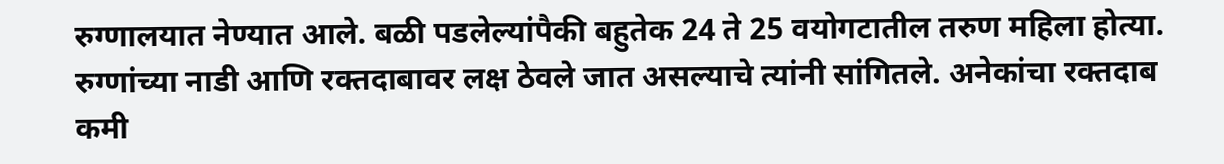रुग्णालयात नेण्यात आले. बळी पडलेल्यांपैकी बहुतेक 24 ते 25 वयोगटातील तरुण महिला होत्या. रुग्णांच्या नाडी आणि रक्तदाबावर लक्ष ठेवले जात असल्याचे त्यांनी सांगितले. अनेकांचा रक्तदाब कमी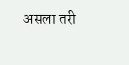असला तरी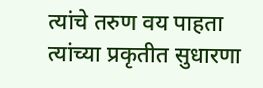त्यांचे तरुण वय पाहता त्यांच्या प्रकृतीत सुधारणा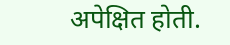अपेक्षित होती.